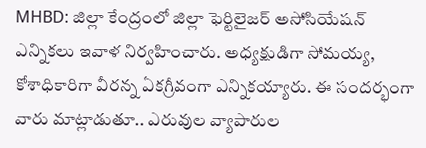MHBD: జిల్లా కేంద్రంలో జిల్లా ఫెర్టిలైజర్ అసోసియేషన్ ఎన్నికలు ఇవాళ నిర్వహించారు. అధ్యక్షుడిగా సోమయ్య, కోశాధికారిగా వీరన్న ఏకగ్రీవంగా ఎన్నికయ్యారు. ఈ సందర్భంగా వారు మాట్లాడుతూ.. ఎరువుల వ్యాపారుల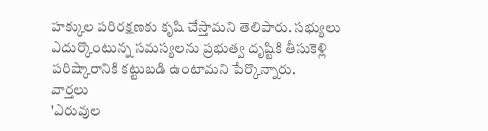హక్కుల పరిరక్షణకు కృషి చేస్తామని తెలిపారు. సభ్యులు ఎదుర్కొంటున్న సమస్యలను ప్రభుత్వ దృష్టికి తీసుకెళ్లి పరిష్కారానికి కట్టుబడి ఉంటామని పేర్కొన్నారు.
వార్తలు
'ఎరువుల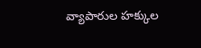వ్యాపారుల హక్కుల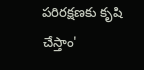పరిరక్షణకు కృషి చేస్తాం'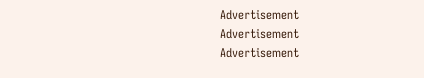Advertisement
Advertisement
Advertisement